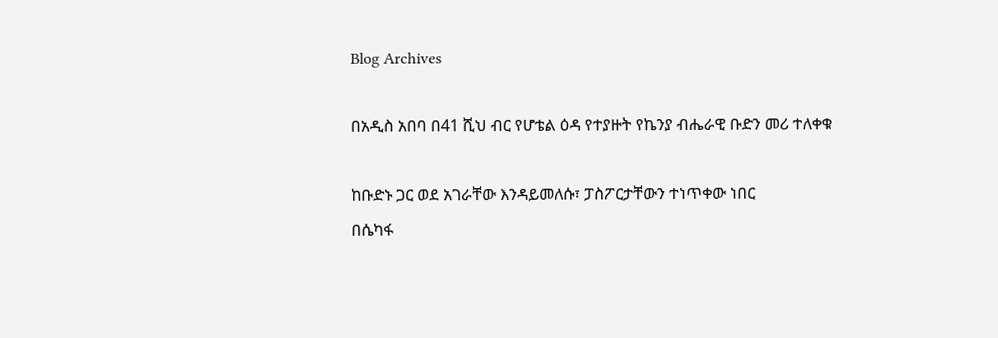Blog Archives

በአዲስ አበባ በ41 ሺህ ብር የሆቴል ዕዳ የተያዙት የኬንያ ብሔራዊ ቡድን መሪ ተለቀቁ

ከቡድኑ ጋር ወደ አገራቸው እንዳይመለሱ፣ ፓስፖርታቸውን ተነጥቀው ነበር
በሴካፋ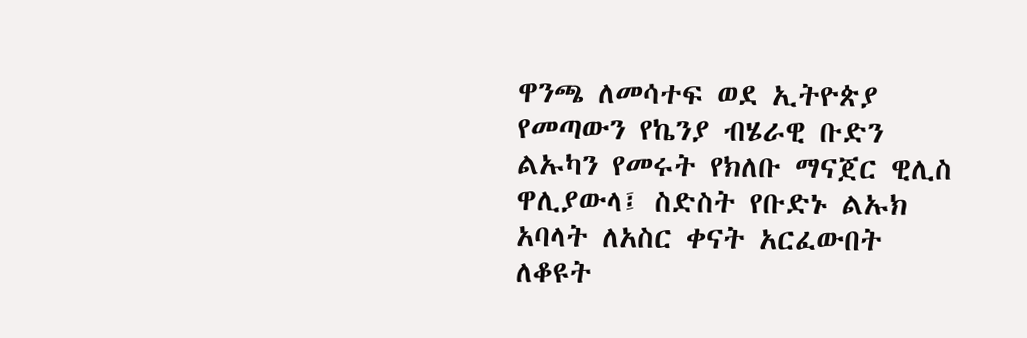ዋንጫ ለመሳተፍ ወደ ኢትዮጵያ የመጣውን የኬንያ ብሄራዊ ቡድን ልኡካን የመሩት የክለቡ ማናጀር ዊሊስ ዋሊያውላ፤ ስድስት የቡድኑ ልኡክ አባላት ለአስር ቀናት አርፈውበት ለቆዩት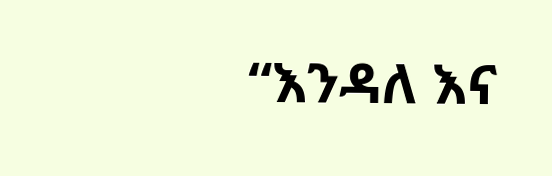“እንዳለ እና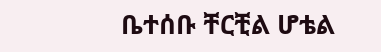ቤተሰቡ ቸርቺል ሆቴል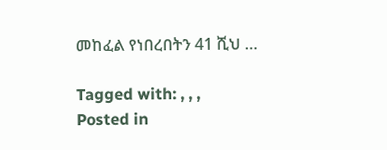መከፈል የነበረበትን 41 ሺህ …

Tagged with: , , ,
Posted in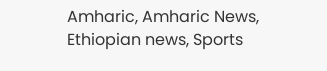Amharic, Amharic News, Ethiopian news, Sports